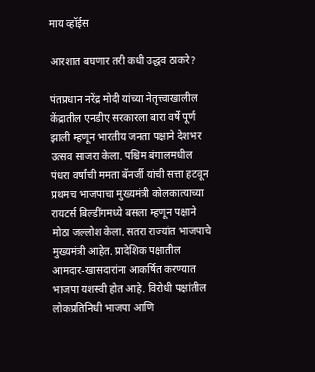माय व्हॉईस

आरशात बघणार तरी कधी उद्धव ठाकरे?

पंतप्रधान नरेंद्र मोदी यांच्या नेतृत्त्वाखालील केंद्रातील एनडीए सरकारला बारा वर्षे पूर्ण झाली म्हणून भारतीय जनता पक्षाने देशभर उत्सव साजरा केला. पश्चिम बंगालमधील पंधरा वर्षांची ममता बॅनर्जी यांची सत्ता हटवून प्रथमच भाजपाचा मुख्यमंत्री कोलकात्याच्या रायटर्स बिल्डींगमध्ये बसला म्हणून पक्षाने मोठा जल्लोश केला. सतरा राज्यांत भाजपाचे मुख्यमंत्री आहेत. प्रादेशिक पक्षातील आमदार-खासदारांना आकर्षित करण्यात भाजपा यशस्वी होत आहे. विरोधी पक्षांतील लोकप्रतिनिधी भाजपा आणि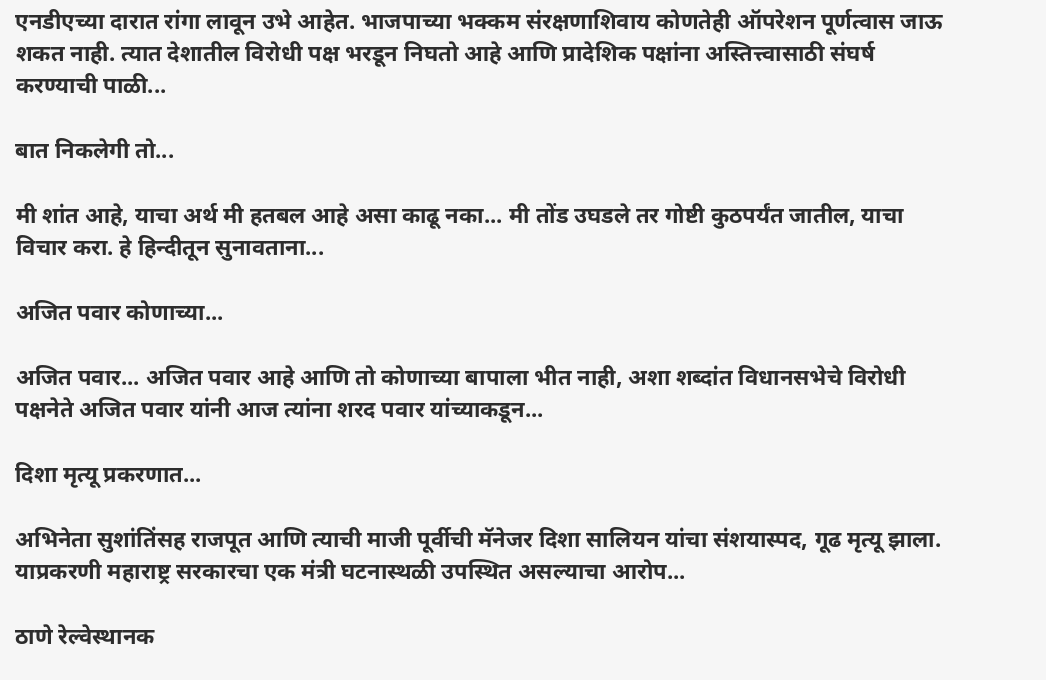एनडीएच्या दारात रांगा लावून उभे आहेत. भाजपाच्या भक्कम संरक्षणाशिवाय कोणतेही ऑपरेशन पूर्णत्वास जाऊ शकत नाही. त्यात देशातील विरोधी पक्ष भरडून निघतो आहे आणि प्रादेशिक पक्षांना अस्तित्त्वासाठी संघर्ष करण्याची पाळी...

बात निकलेगी तो...

मी शांत आहे, याचा अर्थ मी हतबल आहे असा काढू नका... मी तोंड उघडले तर गोष्टी कुठपर्यंत जातील, याचा विचार करा. हे हिन्दीतून सुनावताना...

अजित पवार कोणाच्या...

अजित पवार... अजित पवार आहे आणि तो कोणाच्या बापाला भीत नाही, अशा शब्दांत विधानसभेचे विरोधी पक्षनेते अजित पवार यांनी आज त्यांना शरद पवार यांच्याकडून...

दिशा मृत्यू प्रकरणात...

अभिनेता सुशांतिंसह राजपूत आणि त्याची माजी पूर्वीची मॅनेजर दिशा सालियन यांचा संशयास्पद, गूढ मृत्यू झाला. याप्रकरणी महाराष्ट्र सरकारचा एक मंत्री घटनास्थळी उपस्थित असल्याचा आरोप...

ठाणे रेल्वेस्थानक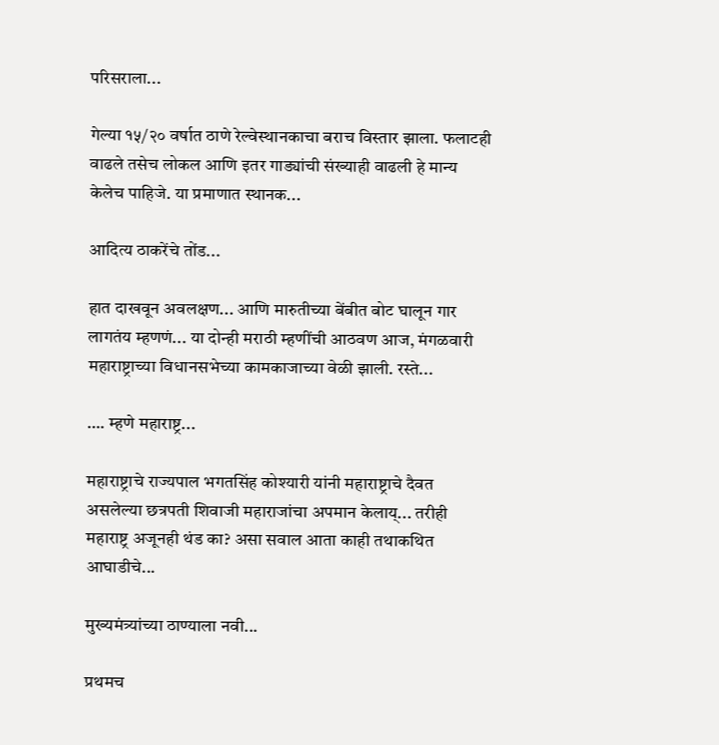परिसराला...

गेल्या १५/२० वर्षात ठाणे रेल्वेस्थानकाचा बराच विस्तार झाला. फलाटही वाढले तसेच लोकल आणि इतर गाड्यांची संख्याही वाढली हे मान्य केलेच पाहिजे. या प्रमाणात स्थानक...

आदित्य ठाकरेंचे तोंड...

हात दाखवून अवलक्षण... आणि मारुतीच्या बेंबीत बोट घालून गार लागतंय म्हणणं... या दोन्ही मराठी म्हणींची आठवण आज, मंगळवारी महाराष्ट्राच्या विधानसभेच्या कामकाजाच्या वेळी झाली. रस्ते...

…. म्हणे महाराष्ट्र...

महाराष्ट्राचे राज्यपाल भगतसिंह कोश्यारी यांनी महाराष्ट्राचे दैवत असलेल्या छत्रपती शिवाजी महाराजांचा अपमान केलाय्... तरीही महाराष्ट्र अजूनही थंड का? असा सवाल आता काही तथाकथित आघाडीचे...

मुख्यमंत्र्यांच्या ठाण्याला नवी...

प्रथमच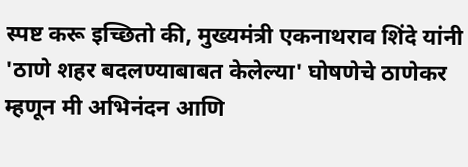स्पष्ट करू इच्छितो की, मुख्यमंत्री एकनाथराव शिंदे यांनी 'ठाणे शहर बदलण्याबाबत केलेल्या' घोषणेचे ठाणेकर म्हणून मी अभिनंदन आणि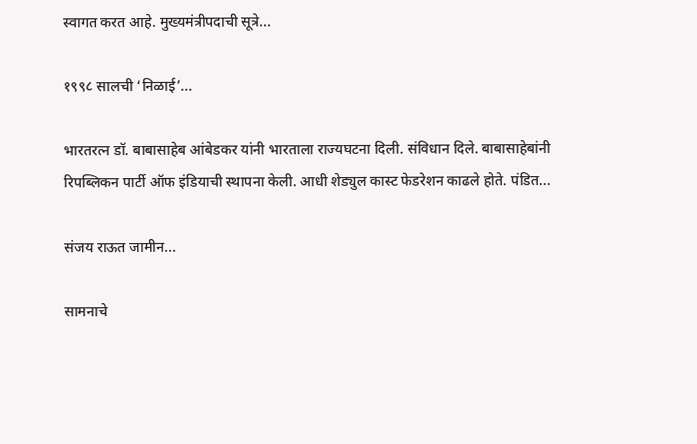स्वागत करत आहे. मुख्यमंत्रीपदाची सूत्रे...

१९९८ सालची ‘निळाई’...

भारतरत्न डॉ. बाबासाहेब आंबेडकर यांनी भारताला राज्यघटना दिली. संविधान दिले. बाबासाहेबांनी रिपब्लिकन पार्टी ऑफ इंडियाची स्थापना केली. आधी शेड्युल कास्ट फेडरेशन काढले होते. पंडित...

संजय राऊत जामीन...

सामनाचे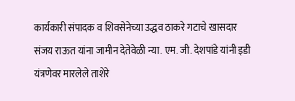कार्यकारी संपादक व शिवसेनेच्या उद्धव ठाकरे गटाचे खासदार संजय राऊत यांना जामीन देतेवेळी न्या. एम. जी. देशपांडे यांनी इडी यंत्रणेवर मारलेले ताशेरे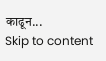काढून...
Skip to content